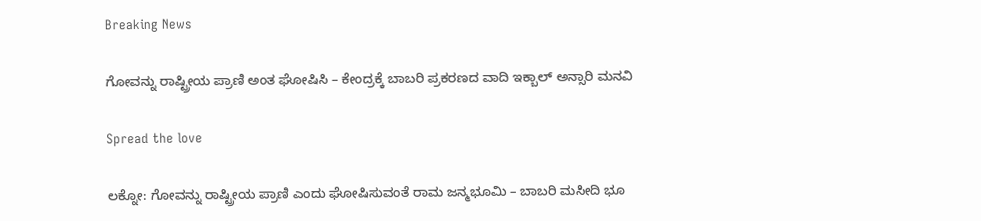Breaking News

ಗೋವನ್ನು ರಾಷ್ಟ್ರೀಯ ಪ್ರಾಣಿ ಅಂತ ಘೋಷಿಸಿ – ಕೇಂದ್ರಕ್ಕೆ ಬಾಬರಿ ಪ್ರಕರಣದ ವಾದಿ ಇಕ್ಬಾಲ್ ಅನ್ಸಾರಿ ಮನವಿ

Spread the love

ಲಕ್ನೋ: ಗೋವನ್ನು ರಾಷ್ಟ್ರೀಯ ಪ್ರಾಣಿ ಎಂದು ಘೋಷಿಸುವಂತೆ ರಾಮ ಜನ್ಮಭೂಮಿ – ಬಾಬರಿ ಮಸೀದಿ ಭೂ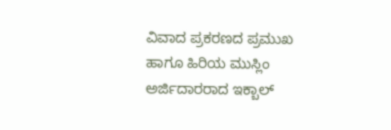ವಿವಾದ ಪ್ರಕರಣದ ಪ್ರಮುಖ ಹಾಗೂ ಹಿರಿಯ ಮುಸ್ಲಿಂ ಅರ್ಜಿದಾರರಾದ ಇಕ್ಬಾಲ್‌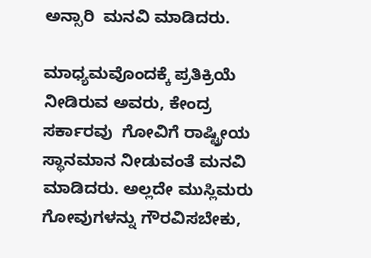ಅನ್ಸಾರಿ  ಮನವಿ ಮಾಡಿದರು.

ಮಾಧ್ಯಮವೊಂದಕ್ಕೆ ಪ್ರತಿಕ್ರಿಯೆ ನೀಡಿರುವ ಅವರು, ಕೇಂದ್ರ ಸರ್ಕಾರವು  ಗೋವಿಗೆ ರಾಷ್ಟ್ರೀಯ ಸ್ಥಾನಮಾನ ನೀಡುವಂತೆ ಮನವಿ ಮಾಡಿದರು. ಅಲ್ಲದೇ ಮುಸ್ಲಿಮರು ಗೋವುಗಳನ್ನು ಗೌರವಿಸಬೇಕು,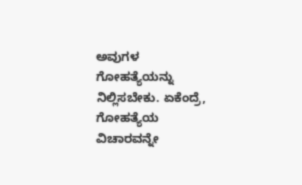ಅವುಗಳ ಗೋಹತ್ಯೆಯನ್ನು ನಿಲ್ಲಿಸಬೇಕು. ಏಕೆಂದ್ರೆ, ಗೋಹತ್ಯೆಯ ವಿಚಾರವನ್ನೇ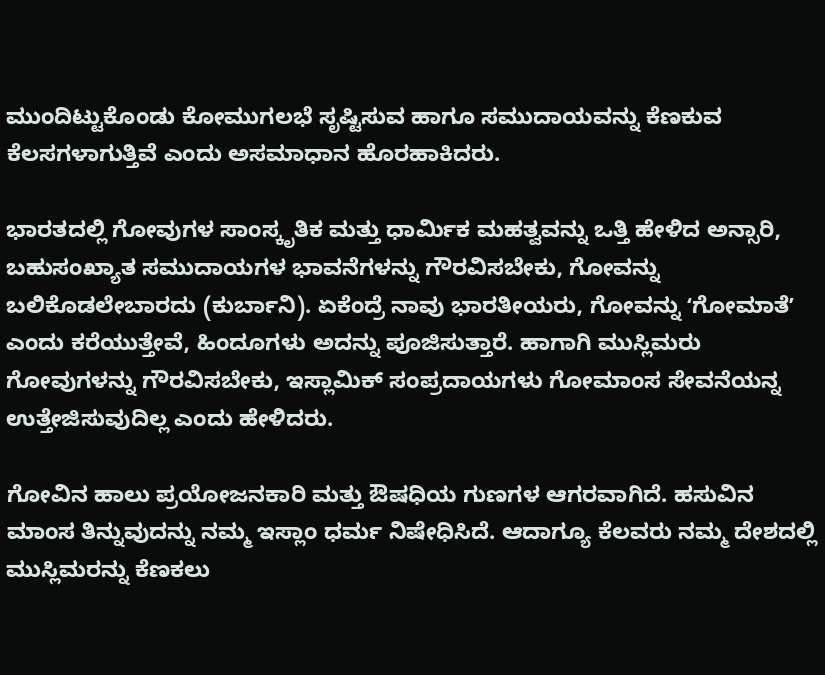ಮುಂದಿಟ್ಟುಕೊಂಡು ಕೋಮುಗಲಭೆ ಸೃಷ್ಟಿಸುವ ಹಾಗೂ ಸಮುದಾಯವನ್ನು ಕೆಣಕುವ ಕೆಲಸಗಳಾಗುತ್ತಿವೆ ಎಂದು ಅಸಮಾಧಾನ ಹೊರಹಾಕಿದರು.

ಭಾರತದಲ್ಲಿ ಗೋವುಗಳ ಸಾಂಸ್ಕೃತಿಕ ಮತ್ತು ಧಾರ್ಮಿಕ ಮಹತ್ವವನ್ನು ಒತ್ತಿ ಹೇಳಿದ ಅನ್ಸಾರಿ, ಬಹುಸಂಖ್ಯಾತ ಸಮುದಾಯಗಳ ಭಾವನೆಗಳನ್ನು ಗೌರವಿಸಬೇಕು, ಗೋವನ್ನು ಬಲಿಕೊಡಲೇಬಾರದು (ಕುರ್ಬಾನಿ). ಏಕೆಂದ್ರೆ ನಾವು ಭಾರತೀಯರು, ಗೋವನ್ನು ʻಗೋಮಾತೆʼ ಎಂದು ಕರೆಯುತ್ತೇವೆ, ಹಿಂದೂಗಳು ಅದನ್ನು ಪೂಜಿಸುತ್ತಾರೆ. ಹಾಗಾಗಿ ಮುಸ್ಲಿಮರು ಗೋವುಗಳನ್ನು ಗೌರವಿಸಬೇಕು, ಇಸ್ಲಾಮಿಕ್‌ ಸಂಪ್ರದಾಯಗಳು ಗೋಮಾಂಸ ಸೇವನೆಯನ್ನ ಉತ್ತೇಜಿಸುವುದಿಲ್ಲ ಎಂದು ಹೇಳಿದರು.

ಗೋವಿನ ಹಾಲು ಪ್ರಯೋಜನಕಾರಿ ಮತ್ತು ಔಷಧಿಯ ಗುಣಗಳ ಆಗರವಾಗಿದೆ. ಹಸುವಿನ ಮಾಂಸ ತಿನ್ನುವುದನ್ನು ನಮ್ಮ ಇಸ್ಲಾಂ ಧರ್ಮ ನಿಷೇಧಿಸಿದೆ. ಆದಾಗ್ಯೂ ಕೆಲವರು ನಮ್ಮ ದೇಶದಲ್ಲಿ ಮುಸ್ಲಿಮರನ್ನು ಕೆಣಕಲು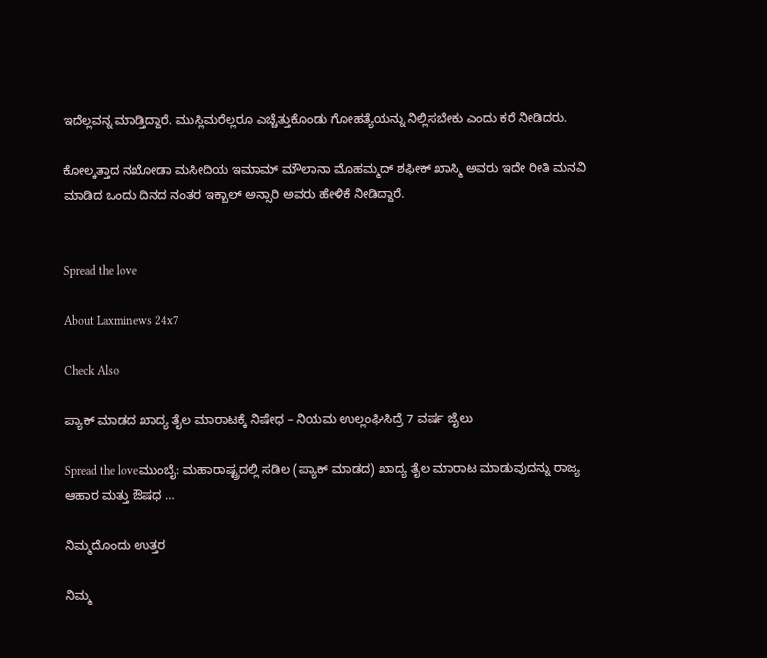ಇದೆಲ್ಲವನ್ನ ಮಾಡ್ತಿದ್ದಾರೆ. ಮುಸ್ಲಿಮರೆಲ್ಲರೂ ಎಚ್ಚೆತ್ತುಕೊಂಡು ಗೋಹತ್ಯೆಯನ್ನು ನಿಲ್ಲಿಸಬೇಕು ಎಂದು ಕರೆ ನೀಡಿದರು.

ಕೋಲ್ಕತ್ತಾದ ನಖೋಡಾ ಮಸೀದಿಯ ಇಮಾಮ್ ಮೌಲಾನಾ ಮೊಹಮ್ಮದ್ ಶಫೀಕ್ ಖಾಸ್ಮಿ ಅವರು ಇದೇ ರೀತಿ ಮನವಿ ಮಾಡಿದ ಒಂದು ದಿನದ ನಂತರ ಇಕ್ಬಾಲ್‌ ಅನ್ಸಾರಿ ಅವರು ಹೇಳಿಕೆ ನೀಡಿದ್ದಾರೆ.


Spread the love

About Laxminews 24x7

Check Also

ಪ್ಯಾಕ್‌ ಮಾಡದ ಖಾದ್ಯ ತೈಲ ಮಾರಾಟಕ್ಕೆ ನಿಷೇಧ – ನಿಯಮ ಉಲ್ಲಂಘಿಸಿದ್ರೆ 7 ವರ್ಷ ಜೈಲು

Spread the loveಮುಂಬೈ: ಮಹಾರಾಷ್ಟ್ರದಲ್ಲಿ ಸಡಿಲ (ಪ್ಯಾಕ್ ಮಾಡದ) ಖಾದ್ಯ ತೈಲ ಮಾರಾಟ ಮಾಡುವುದನ್ನು ರಾಜ್ಯ ಆಹಾರ ಮತ್ತು ಔಷಧ …

ನಿಮ್ಮದೊಂದು ಉತ್ತರ

ನಿಮ್ಮ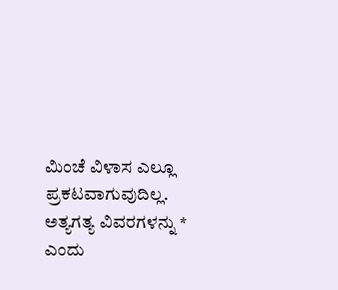ಮಿಂಚೆ ವಿಳಾಸ ಎಲ್ಲೂ ಪ್ರಕಟವಾಗುವುದಿಲ್ಲ. ಅತ್ಯಗತ್ಯ ವಿವರಗಳನ್ನು * ಎಂದು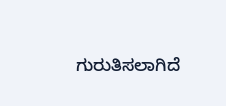ಗುರುತಿಸಲಾಗಿದೆ